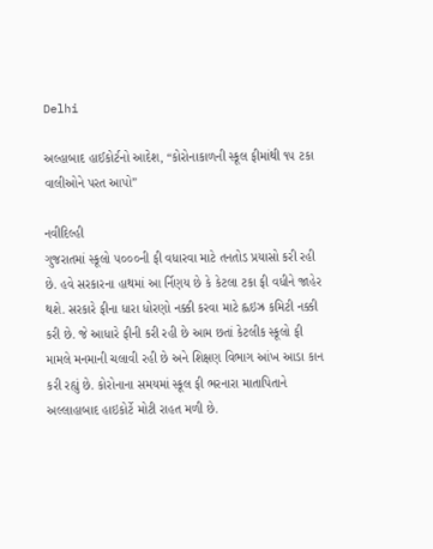Delhi

અલ્હાબાદ હાઈકોર્ટનો આદેશ, “કોરોનાકાળની સ્કૂલ ફીમાંથી ૧૫ ટકા વાલીઓને પરત આપો”

નવીદિલ્હી
ગુજરાતમાં સ્કૂલો ૫૦૦૦ની ફી વધારવા માટે તનતોડ પ્રયાસો કરી રહી છે. હવે સરકારના હાથમાં આ ર્નિણય છે કે કેટલા ટકા ફી વધીને જાહેર થશે. સરકારે ફીના ધારા ધોરણો નક્કી કરવા માટે હ્લઇઝ્ર કમિટી નક્કી કરી છે. જે આધારે ફીની કરી રહી છે આમ છતાં કેટલીક સ્કૂલો ફી મામલે મનમાની ચલાવી રહી છે અને શિક્ષણ વિભાગ આંખ આડા કાન કરી રહ્યું છે. કોરોનાના સમયમાં સ્કૂલ ફી ભરનારા માતાપિતાને અલ્લાહાબાદ હાઇકોર્ટે મોટી રાહત મળી છે.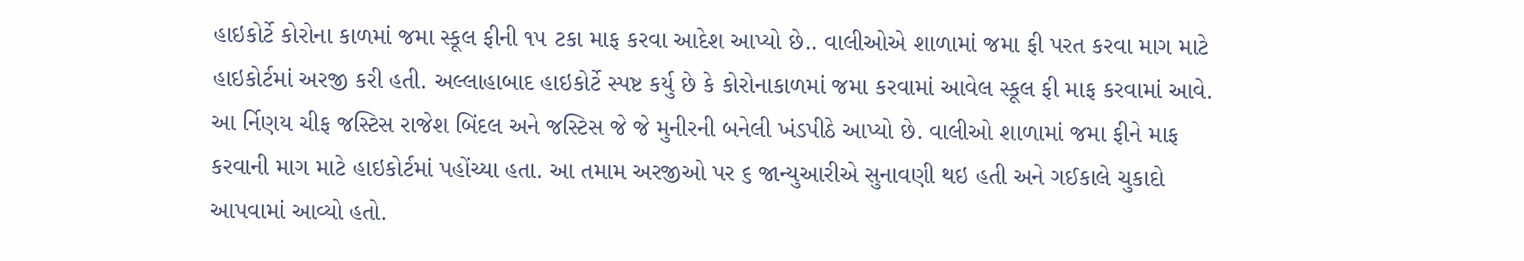હાઇકોર્ટે કોરોના કાળમાં જમા સ્કૂલ ફીની ૧૫ ટકા માફ કરવા આદેશ આપ્યો છે.. વાલીઓએ શાળામાં જમા ફી પરત કરવા માગ માટે હાઇકોર્ટમાં અરજી કરી હતી. અલ્લાહાબાદ હાઇકોર્ટે સ્પષ્ટ કર્યુ છે કે કોરોનાકાળમાં જમા કરવામાં આવેલ સ્કૂલ ફી માફ કરવામાં આવે. આ ર્નિણય ચીફ જસ્ટિસ રાજેશ બિંદલ અને જસ્ટિસ જે જે મુનીરની બનેલી ખંડપીઠે આપ્યો છે. વાલીઓ શાળામાં જમા ફીને માફ કરવાની માગ માટે હાઇકોર્ટમાં પહોંચ્યા હતા. આ તમામ અરજીઓ પર ૬ જાન્યુઆરીએ સુનાવણી થઇ હતી અને ગઈકાલે ચુકાદો આપવામાં આવ્યો હતો.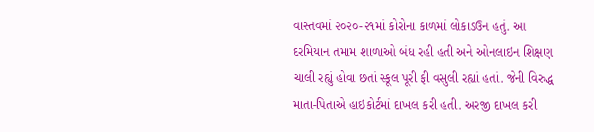વાસ્તવમાં ૨૦૨૦-૨૧માં કોરોના કાળમાં લોકાડઉન હતું. આ દરમિયાન તમામ શાળાઓ બંધ રહી હતી અને ઓનલાઇન શિક્ષણ ચાલી રહ્યું હોવા છતાં સ્કૂલ પૂરી ફી વસુલી રહ્યાં હતાં. જેની વિરુદ્ધ માતા-પિતાએ હાઇકોર્ટમાં દાખલ કરી હતી. અરજી દાખલ કરી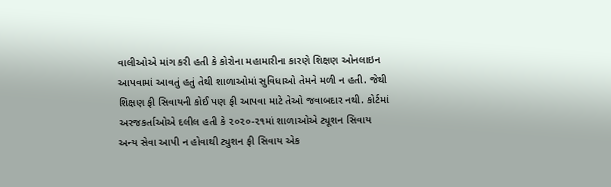વાલીઓએ માંગ કરી હતી કે કોરોના મહામારીના કારણે શિક્ષણ ઓનલાઇન આપવામાં આવતું હતું તેથી શાળાઓમાં સુવિધાઓ તેમને મળી ન હતી. જેથી શિક્ષણ ફી સિવાયની કોઈ પણ ફી આપવા માટે તેઓ જવાબદાર નથી. કોર્ટમાં અરજકર્તાઓએ દલીલ હતી કે ૨૦૨૦-૨૧માં શાળાઓએ ટ્યૂશન સિવાય અન્ય સેવા આપી ન હોવાથી ટ્યુશન ફી સિવાય એક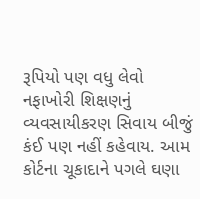રૂપિયો પણ વધુ લેવો નફાખોરી શિક્ષણનું વ્યવસાયીકરણ સિવાય બીજું કંઈ પણ નહીં કહેવાય. આમ કોર્ટના ચૂકાદાને પગલે ઘણા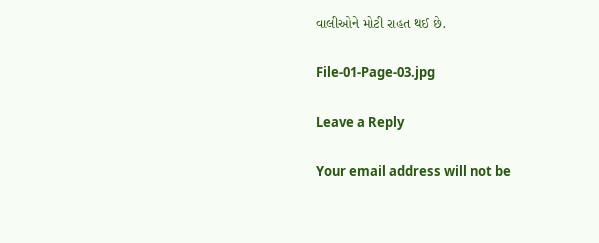વાલીઓને મોટી રાહત થઈ છે.

File-01-Page-03.jpg

Leave a Reply

Your email address will not be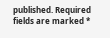published. Required fields are marked *